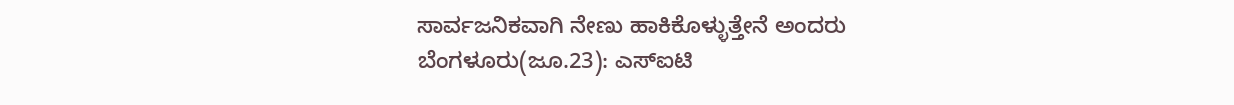ಸಾರ್ವಜನಿಕವಾಗಿ ನೇಣು ಹಾಕಿಕೊಳ್ಳುತ್ತೇನೆ ಅಂದರು
ಬೆಂಗಳೂರು(ಜೂ.23): ಎಸ್ಐಟಿ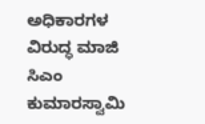ಅಧಿಕಾರಗಳ ವಿರುದ್ಧ ಮಾಜಿ ಸಿಎಂ ಕುಮಾರಸ್ವಾಮಿ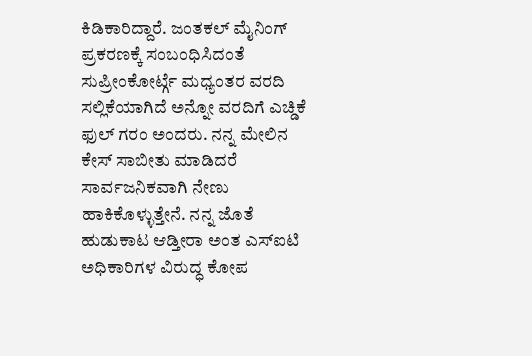ಕಿಡಿಕಾರಿದ್ದಾರೆ. ಜಂತಕಲ್ ಮೈನಿಂಗ್ ಪ್ರಕರಣಕ್ಕೆ ಸಂಬಂಧಿಸಿದಂತೆ ಸುಪ್ರೀಂಕೋರ್ಟ್ಗೆ ಮಧ್ಯಂತರ ವರದಿ ಸಲ್ಲಿಕೆಯಾಗಿದೆ ಅನ್ನೋ ವರದಿಗೆ ಎಚ್ಡಿಕೆ ಫುಲ್ ಗರಂ ಅಂದರು. ನನ್ನ ಮೇಲಿನ ಕೇಸ್ ಸಾಬೀತು ಮಾಡಿದರೆ ಸಾರ್ವಜನಿಕವಾಗಿ ನೇಣು ಹಾಕಿಕೊಳ್ಳುತ್ತೇನೆ. ನನ್ನ ಜೊತೆ ಹುಡುಕಾಟ ಆಡ್ತೀರಾ ಅಂತ ಎಸ್ಐಟಿ ಅಧಿಕಾರಿಗಳ ವಿರುದ್ಧ ಕೋಪ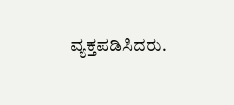ವ್ಯಕ್ತಪಡಿಸಿದರು.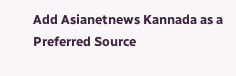Add Asianetnews Kannada as a Preferred Source